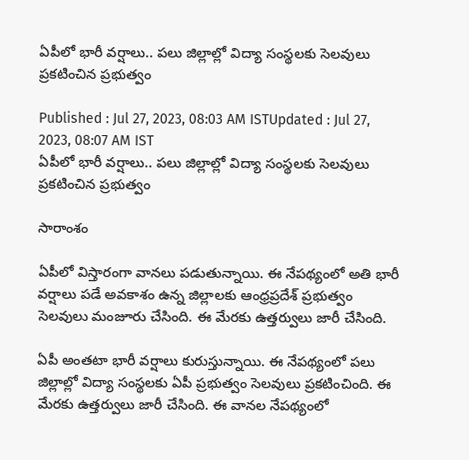ఏపీలో భారీ వర్షాలు.. పలు జిల్లాల్లో విద్యా సంస్థలకు సెలవులు ప్రకటించిన ప్రభుత్వం

Published : Jul 27, 2023, 08:03 AM ISTUpdated : Jul 27, 2023, 08:07 AM IST
ఏపీలో భారీ వర్షాలు.. పలు జిల్లాల్లో విద్యా సంస్థలకు సెలవులు ప్రకటించిన ప్రభుత్వం

సారాంశం

ఏపీలో విస్తారంగా వానలు పడుతున్నాయి. ఈ నేపథ్యంలో అతి భారీ వర్షాలు పడే అవకాశం ఉన్న జిల్లాలకు ఆంధ్రప్రదేశ్ ప్రభుత్వం సెలవులు మంజూరు చేసింది. ఈ మేరకు ఉత్తర్వులు జారీ చేసింది.

ఏపీ అంతటా భారీ వర్షాలు కురుస్తున్నాయి. ఈ నేపథ్యంలో పలు జిల్లాల్లో విద్యా సంస్థలకు ఏపీ ప్రభుత్వం సెలవులు ప్రకటించింది. ఈ మేరకు ఉత్తర్వులు జారీ చేసింది. ఈ వానల నేపథ్యంలో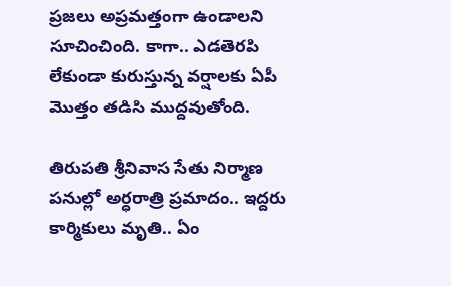ప్రజలు అప్రమత్తంగా ఉండాలని సూచించింది. కాగా.. ఎడతెరపి లేకుండా కురుస్తున్న వర్షాలకు ఏపీ మొత్తం తడిసి ముద్దవుతోంది.

తిరుపతి శ్రీనివాస సేతు నిర్మాణ పనుల్లో అర్ధరాత్రి ప్రమాదం.. ఇద్దరు కార్మికులు మృతి.. ఏం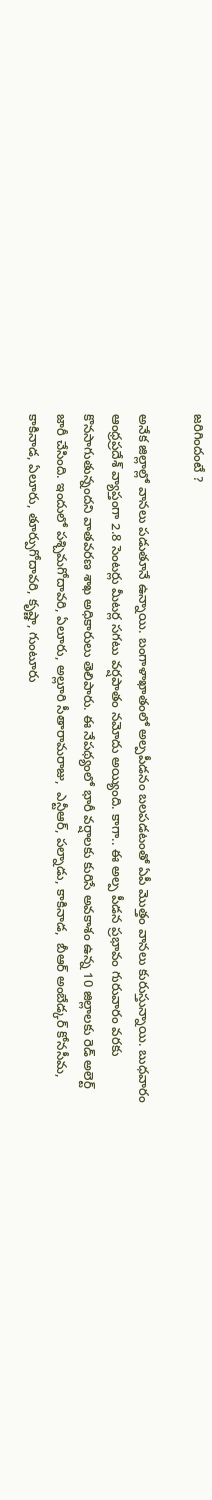జరిగిందంటే ?

అనేక జిల్లాల్లో వానలు పడుతూనే ఉన్నాయి. బంగాళాఖాతంలో అల్పపీడనం బలపడటంతో ఏపీ మొత్తం వానలు కురుస్తున్నాయి. బుధవారం ఆంధ్రప్రదేశ్ వ్యాప్తంగా 2.8 సెంటర్లు మీటర్ల సగటు వర్షపాతం నమోదు అయ్యింది. కాగా.. ఈ అల్ప పీడన ప్రభావం గురువారం వరకు కొనసాగుతున్నందని వాతవరణ శాఖ అధికారులు తెలిపారు. ఈ నేపథ్యంలో భారీ వర్షాలకు కురిసే అవకాశం ఉన్న 10 జిల్లాలకు రెడ్ అలెర్ట్ జారీ చేసింది. ఇందులో పశ్చిమగోదావరి, ఏలూరు, అల్లూరి సీతారామరాజు,  ఎన్టీఆర్, పల్నాడు, కాకినాడ,  బీఆర్‌ అంబేడ్కర్‌ కోనసీమ, కాకినాడ, ఏలూరు, తూర్పుగోదావరి, కృష్ణా, గుంటూరు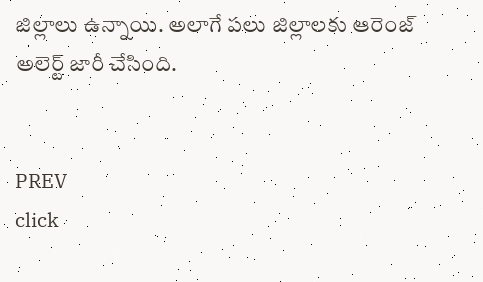జిల్లాలు ఉన్నాయి. అలాగే పలు జిల్లాలకు ఆరెంజ్ అలెర్ట్ జారీ చేసింది.


PREV
click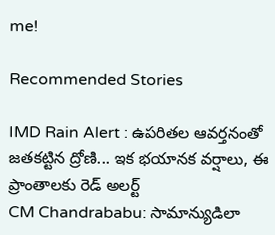me!

Recommended Stories

IMD Rain Alert : ఉపరితల ఆవర్తనంతో జతకట్టిన ద్రోణి... ఇక భయానక వర్షాలు, ఈ ప్రాంతాలకు రెడ్ అలర్ట్
CM Chandrababu: సామాన్యుడిలా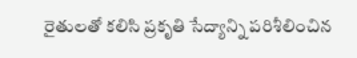రైతులతో కలిసి ప్రకృతి సేద్యాన్ని పరిశీలించిన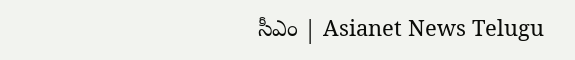సీఎం | Asianet News Telugu